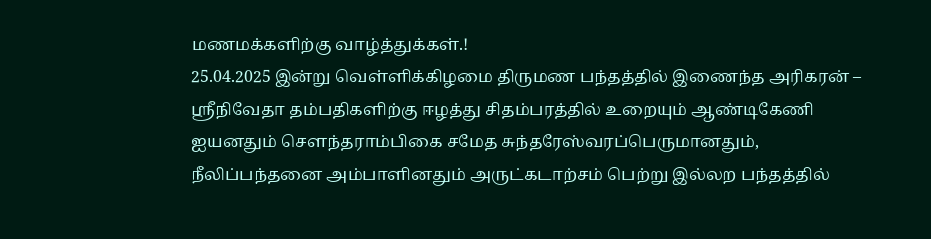மணமக்களிற்கு வாழ்த்துக்கள்.!
25.04.2025 இன்று வெள்ளிக்கிழமை திருமண பந்தத்தில் இணைந்த அரிகரன் – ஶ்ரீநிவேதா தம்பதிகளிற்கு ஈழத்து சிதம்பரத்தில் உறையும் ஆண்டிகேணி ஐயனதும் செளந்தராம்பிகை சமேத சுந்தரேஸ்வரப்பெருமானதும், நீலிப்பந்தனை அம்பாளினதும் அருட்கடாற்சம் பெற்று இல்லற பந்தத்தில்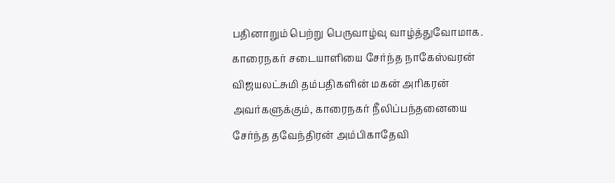பதினாறும் பெற்று பெருவாழ்வு வாழ்த்துவோமாக.
காரைநகர் சடையாளியை சேர்ந்த நாகேஸ்வரன் விஜயலட்சுமி தம்பதிகளின் மகன் அரிகரன் அவர்களுக்கும், காரைநகர் நீலிப்பந்தனையை சேர்ந்த தவேந்திரன் அம்பிகாதேவி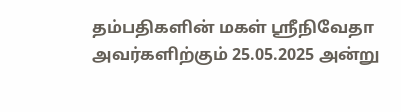தம்பதிகளின் மகள் ஶ்ரீநிவேதா அவர்களிற்கும் 25.05.2025 அன்று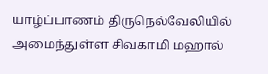யாழ்ப்பாணம் திருநெல்வேலியில் அமைந்துள்ள சிவகாமி மஹால்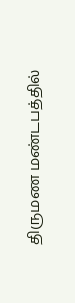திருமண மண்டபத்தில்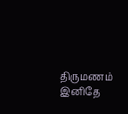திருமணம் இனிதே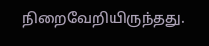நிறைவேறியிருந்தது.